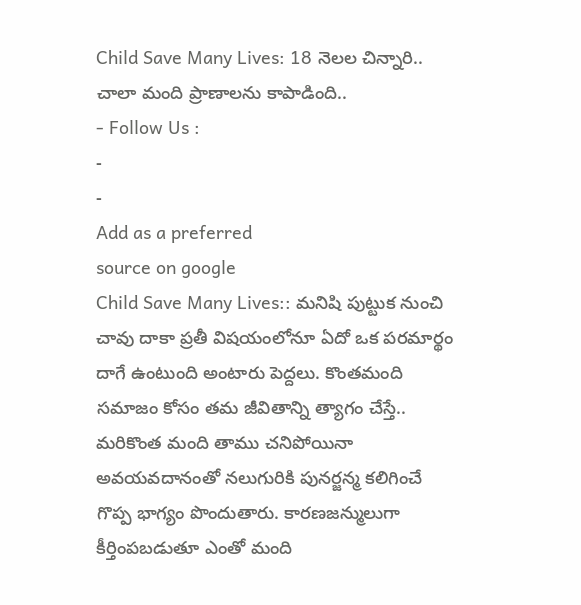Child Save Many Lives: 18 నెలల చిన్నారి.. చాలా మంది ప్రాణాలను కాపాడింది..
- Follow Us :
-
-
Add as a preferred
source on google
Child Save Many Lives:: మనిషి పుట్టుక నుంచి చావు దాకా ప్రతీ విషయంలోనూ ఏదో ఒక పరమార్థం దాగే ఉంటుంది అంటారు పెద్దలు. కొంతమంది సమాజం కోసం తమ జీవితాన్ని త్యాగం చేస్తే.. మరికొంత మంది తాము చనిపోయినా అవయవదానంతో నలుగురికి పునర్జన్మ కలిగించే గొప్ప భాగ్యం పొందుతారు. కారణజన్ములుగా కీర్తింపబడుతూ ఎంతో మంది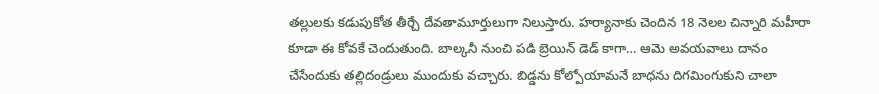తల్లులకు కడుపుకోత తీర్చే దేవతామూర్తులుగా నిలుస్తారు. హర్యానాకు చెందిన 18 నెలల చిన్నారి మహీరా కూడా ఈ కోవకే చెందుతుంది. బాల్కనీ నుంచి పడి బ్రెయిన్ డెడ్ కాగా… ఆమె అవయవాలు దానం చేసేందుకు తల్లిదండ్రులు ముందుకు వచ్చారు. బిడ్డను కోల్పోయామనే బాధను దిగమింగుకుని చాలా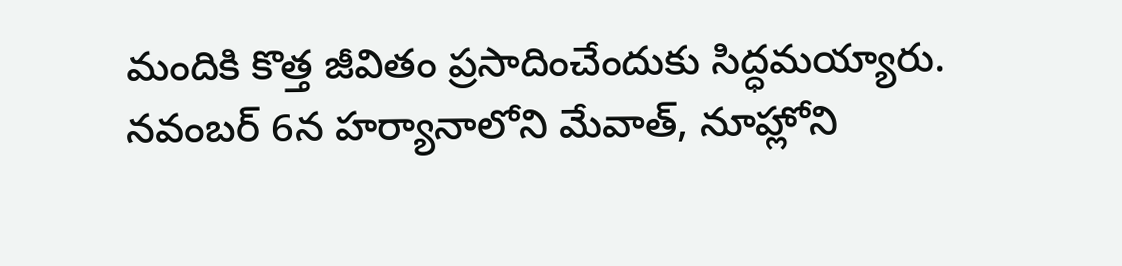మందికి కొత్త జీవితం ప్రసాదించేందుకు సిద్ధమయ్యారు.
నవంబర్ 6న హర్యానాలోని మేవాత్, నూహ్లోని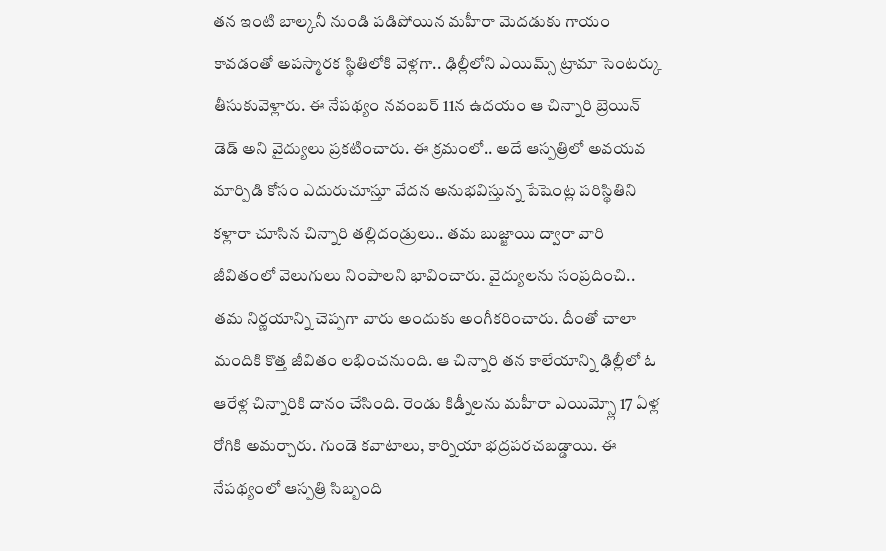తన ఇంటి బాల్కనీ నుండి పడిపోయిన మహీరా మెదడుకు గాయం కావడంతో అపస్మారక స్థితిలోకి వెళ్లగా.. ఢిల్లీలోని ఎయిమ్స్ ట్రామా సెంటర్కు తీసుకువెళ్లారు. ఈ నేపథ్యం నవంబర్ 11న ఉదయం ఆ చిన్నారి బ్రెయిన్ డెడ్ అని వైద్యులు ప్రకటించారు. ఈ క్రమంలో.. అదే ఆస్పత్రిలో అవయవ మార్పిడి కోసం ఎదురుచూస్తూ వేదన అనుభవిస్తున్న పేషెంట్ల పరిస్థితిని కళ్లారా చూసిన చిన్నారి తల్లిదండ్రులు.. తమ బుజ్జాయి ద్వారా వారి జీవితంలో వెలుగులు నింపాలని భావించారు. వైద్యులను సంప్రదించి.. తమ నిర్ణయాన్ని చెప్పగా వారు అందుకు అంగీకరించారు. దీంతో చాలా మందికి కొత్త జీవితం లభించనుంది. ఆ చిన్నారి తన కాలేయాన్ని ఢిల్లీలో ఓ ఆరేళ్ల చిన్నారికి దానం చేసింది. రెండు కిడ్నీలను మహీరా ఎయిమ్స్లో 17 ఏళ్ల రోగికి అమర్చారు. గుండె కవాటాలు, కార్నియా భద్రపరచబడ్డాయి. ఈ నేపథ్యంలో ఆస్పత్రి సిబ్బంది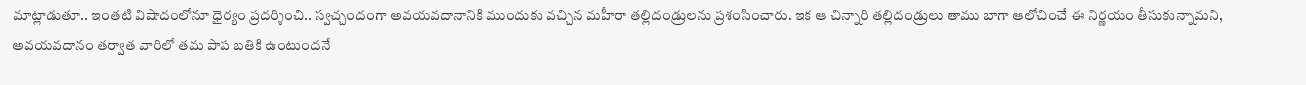మాట్లాడుతూ.. ఇంతటి విషాదంలోనూ ధైర్యం ప్రదర్శించి.. స్వచ్చందంగా అవయవదానానికి ముందుకు వచ్చిన మహీరా తల్లిదండ్రులను ప్రశంసించారు. ఇక ఆ చిన్నారి తల్లిదండ్రులు తాము బాగా ఆలోచించే ఈ నిర్ణయం తీసుకున్నామని, అవయవదానం తర్వాత వారిలో తమ పాప బతికి ఉంటుందనే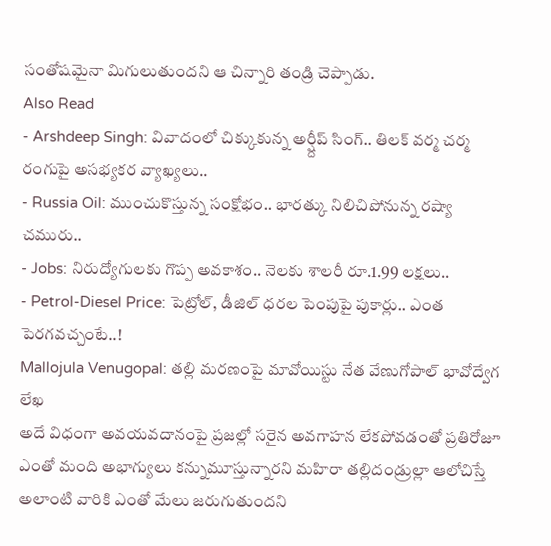సంతోషమైనా మిగులుతుందని ఆ చిన్నారి తండ్రి చెప్పాడు.
Also Read
- Arshdeep Singh: వివాదంలో చిక్కుకున్న అర్ష్దీప్ సింగ్.. తిలక్ వర్మ చర్మ రంగుపై అసభ్యకర వ్యాఖ్యలు..
- Russia Oil: ముంచుకొస్తున్న సంక్షోభం.. భారత్కు నిలిచిపోనున్న రష్యా చమురు..
- Jobs: నిరుద్యోగులకు గొప్ప అవకాశం.. నెలకు శాలరీ రూ.1.99 లక్షలు..
- Petrol-Diesel Price: పెట్రోల్, డీజిల్ ధరల పెంపుపై పుకార్లు.. ఎంత పెరగవచ్చంటే..!
Mallojula Venugopal: తల్లి మరణంపై మావోయిస్టు నేత వేణుగోపాల్ భావోద్వేగ లేఖ
అదే విధంగా అవయవదానంపై ప్రజల్లో సరైన అవగాహన లేకపోవడంతో ప్రతిరోజూ ఎంతో మంది అభాగ్యులు కన్నుమూస్తున్నారని మహిరా తల్లిదండ్రుల్లా ఆలోచిస్తే అలాంటి వారికి ఎంతో మేలు జరుగుతుందని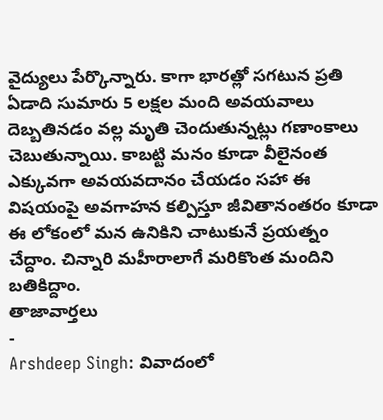వైద్యులు పేర్కొన్నారు. కాగా భారత్లో సగటున ప్రతి ఏడాది సుమారు 5 లక్షల మంది అవయవాలు దెబ్బతినడం వల్ల మృతి చెందుతున్నట్లు గణాంకాలు చెబుతున్నాయి. కాబట్టి మనం కూడా వీలైనంత ఎక్కువగా అవయవదానం చేయడం సహా ఈ విషయంపై అవగాహన కల్పిస్తూ జీవితానంతరం కూడా ఈ లోకంలో మన ఉనికిని చాటుకునే ప్రయత్నం చేద్దాం. చిన్నారి మహీరాలాగే మరికొంత మందిని బతికిద్దాం.
తాజావార్తలు
-
Arshdeep Singh: వివాదంలో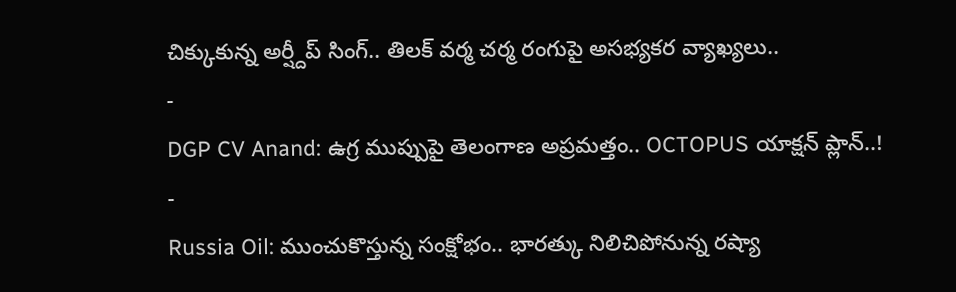చిక్కుకున్న అర్ష్దీప్ సింగ్.. తిలక్ వర్మ చర్మ రంగుపై అసభ్యకర వ్యాఖ్యలు..
-
DGP CV Anand: ఉగ్ర ముప్పుపై తెలంగాణ అప్రమత్తం.. OCTOPUS యాక్షన్ ప్లాన్..!
-
Russia Oil: ముంచుకొస్తున్న సంక్షోభం.. భారత్కు నిలిచిపోనున్న రష్యా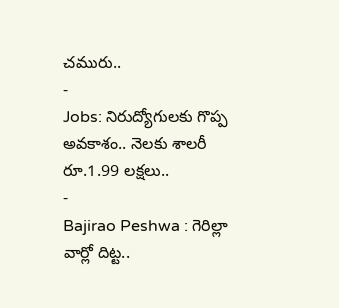చమురు..
-
Jobs: నిరుద్యోగులకు గొప్ప అవకాశం.. నెలకు శాలరీ రూ.1.99 లక్షలు..
-
Bajirao Peshwa : గెరిల్లా వార్లో దిట్ట..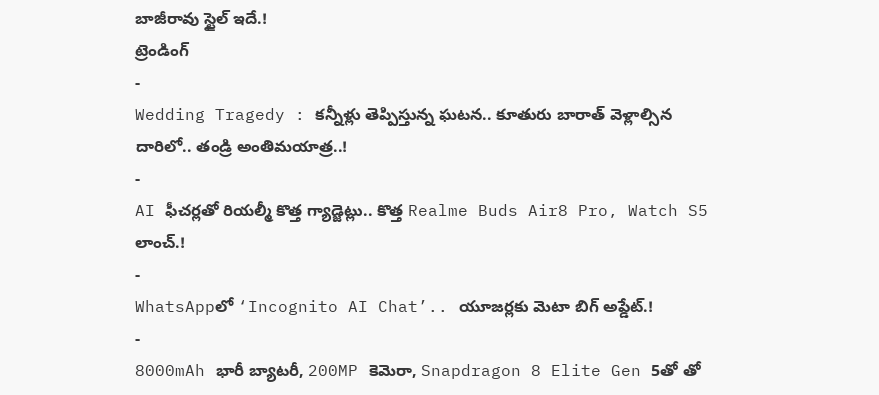బాజీరావు స్టైల్ ఇదే.!
ట్రెండింగ్
-
Wedding Tragedy : కన్నీళ్లు తెప్పిస్తున్న ఘటన.. కూతురు బారాత్ వెళ్లాల్సిన దారిలో.. తండ్రి అంతిమయాత్ర..!
-
AI ఫీచర్లతో రియల్మీ కొత్త గ్యాడ్జెట్లు.. కొత్త Realme Buds Air8 Pro, Watch S5 లాంచ్.!
-
WhatsAppలో ‘Incognito AI Chat’.. యూజర్లకు మెటా బిగ్ అప్డేట్.!
-
8000mAh భారీ బ్యాటరీ, 200MP కెమెరా, Snapdragon 8 Elite Gen 5తో తో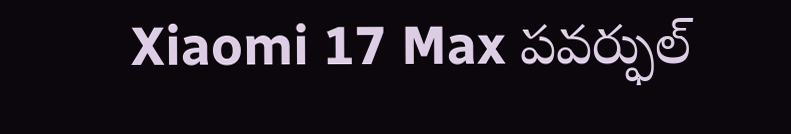Xiaomi 17 Max పవర్ఫుల్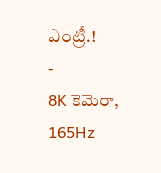ఎంట్రీ.!
-
8K కెమెరా, 165Hz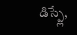డిస్ప్లే,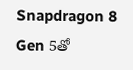Snapdragon 8 Gen 5తో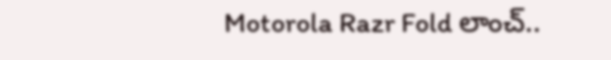Motorola Razr Fold లాంచ్..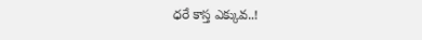ధరే కాస్త ఎక్కువ..!